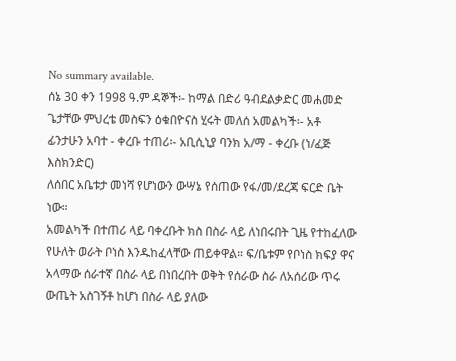No summary available.
ሰኔ 30 ቀን 1998 ዓ.ም ዳኞች፡- ከማል በድሪ ዓብደልቃድር መሐመድ ጌታቸው ምህረቴ መስፍን ዕቁበዮናስ ሂሩት መለሰ አመልካች፡- አቶ ፊንታሁን አባተ - ቀረቡ ተጠሪ፡- አቢሲኒያ ባንክ አ/ማ - ቀረቡ (ነ/ፈጅ እስክንድር)
ለሰበር አቤቱታ መነሻ የሆነውን ውሣኔ የሰጠው የፋ/መ/ደረጃ ፍርድ ቤት ነው።
አመልካች በተጠሪ ላይ ባቀረቡት ክስ በስራ ላይ ለነበሩበት ጊዜ የተከፈለው የሁለት ወራት ቦነስ እንዱከፈላቸው ጠይቀዋል። ፍ/ቤቱም የቦነስ ክፍያ ዋና አላማው ሰራተኛ በስራ ላይ በነበረበት ወቅት የሰራው ስራ ለአሰሪው ጥሩ ውጤት አስገኝቶ ከሆነ በስራ ላይ ያለው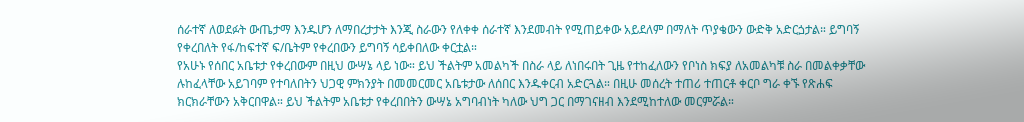ሰራተኛ ለወደፉት ውጤታማ እንዱሆን ለማበረታታት እንጂ ስራውን የለቀቀ ሰራተኛ እንደመብት የሚጠይቀው አይደለም በማለት ጥያቄውን ውድቅ አድርጏታል። ይግባኝ የቀረበለት የፋ/ከፍተኛ ፍ/ቤትም የቀረበውን ይግባኝ ሳይቀበለው ቀርቷል።
የአሁኑ የሰበር አቤቱታ የቀረበውም በዚህ ውሣኔ ላይ ነው። ይህ ችልትም አመልካች በስራ ላይ ለነበሩበት ጊዜ የተከፈለውን የቦነስ ክፍያ ለአመልካቹ ስራ በመልቀቃቸው ሉከፈላቸው አይገባም የተባለበትን ህጋዊ ምክንያት በመመርመር አቤቱታው ለሰበር እንዱቀርብ አድርጓል። በዚሁ መሰረት ተጠሪ ተጠርቶ ቀርቦ ግራ ቀኙ የጽሐፍ ክርክራቸውን አቅርበዋል። ይህ ችልትም አቤቱታ የቀረበበትን ውሣኔ አግባብነት ካለው ህግ ጋር በማገናዘብ እንደሚከተለው መርምሯል።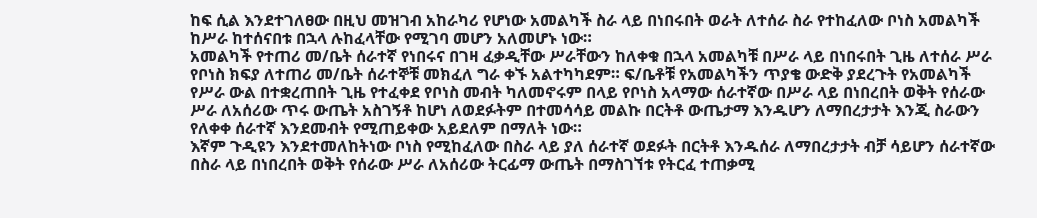ከፍ ሲል እንደተገለፀው በዚህ መዝገብ አከራካሪ የሆነው አመልካች ስራ ላይ በነበሩበት ወራት ለተሰራ ስራ የተከፈለው ቦነስ አመልካች ከሥራ ከተሰናበቱ በኋላ ሉከፈላቸው የሚገባ መሆን አለመሆኑ ነው።
አመልካች የተጠሪ መ/ቤት ሰራተኛ የነበሩና በገዛ ፈቃዲቸው ሥራቸውን ከለቀቁ በኋላ አመልካቹ በሥራ ላይ በነበሩበት ጊዜ ለተሰራ ሥራ የቦነስ ክፍያ ለተጠሪ መ/ቤት ሰራተኞቹ መክፈለ ግራ ቀኙ አልተካካደም። ፍ/ቤቶቹ የአመልካችን ጥያቄ ውድቅ ያደረጉት የአመልካች የሥራ ውል በተቋረጠበት ጊዜ የተፈቀደ የቦነስ መብት ካለመኖሩም በላይ የቦነስ አላማው ሰራተኛው በሥራ ላይ በነበረበት ወቅት የሰራው ሥራ ለአሰሪው ጥሩ ውጤት አስገኝቶ ከሆነ ለወደፉትም በተመሳሳይ መልኩ በርትቶ ውጤታማ እንዱሆን ለማበረታታት እንጂ ስራውን የለቀቀ ሰራተኛ እንደመብት የሚጠይቀው አይደለም በማለት ነው።
እኛም ጉዲዩን እንደተመለከትነው ቦነስ የሚከፈለው በስራ ላይ ያለ ሰራተኛ ወደፉት በርትቶ እንዱሰራ ለማበረታታት ብቻ ሳይሆን ሰራተኛው በስራ ላይ በነበረበት ወቅት የሰራው ሥራ ለአሰሪው ትርፊማ ውጤት በማስገኘቱ የትርፈ ተጠቃሚ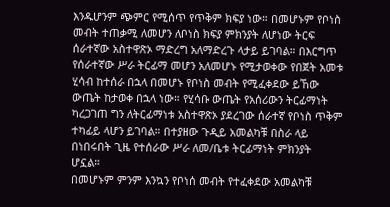እንዱሆንም ጭምር የሚሰጥ የጥቅም ክፍያ ነው። በመሆኑም የቦነስ መብት ተጠቃሚ ለመሆን ለቦነስ ክፍያ ምክንያት ለሆነው ትርፍ ሰራተኛው አስተዋጽኦ ማድረግ አለማድረጉ ላታይ ይገባል። በእርግጥ የሰራተኛው ሥራ ትርፊማ መሆን አለመሆኑ የሚታወቀው የበጀት አመቱ ሂሳብ ከተሰራ በኋላ በመሆኑ የቦነስ መብት የሚፈቀደው ይኸው ውጤት ከታወቀ በኋላ ነው። የሂሳቡ ውጤት የአሰሪውን ትርፊማነት ካረጋገጠ ግን ለትርፊማነቱ አስተዋጽኦ ያደረገው ሰራተኛ የቦነስ ጥቅም ተካፊይ ላሆን ይገባል። በተያዘው ጉዲይ አመልካቹ በስራ ላይ በነበሩበት ጊዜ የተሰራው ሥራ ለመ/ቤቱ ትርፊማነት ምክንያት ሆኗል።
በመሆኑም ምንም እንኳን የቦነሰ መብት የተፈቀደው አመልካቹ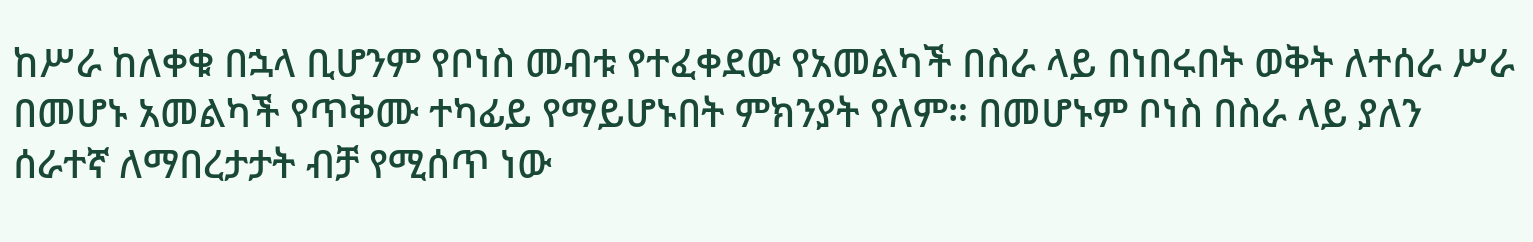ከሥራ ከለቀቁ በኋላ ቢሆንም የቦነስ መብቱ የተፈቀደው የአመልካች በስራ ላይ በነበሩበት ወቅት ለተሰራ ሥራ በመሆኑ አመልካች የጥቅሙ ተካፊይ የማይሆኑበት ምክንያት የለም። በመሆኑም ቦነስ በስራ ላይ ያለን ሰራተኛ ለማበረታታት ብቻ የሚሰጥ ነው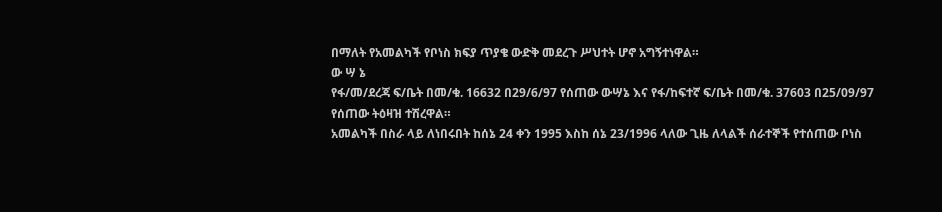በማለት የአመልካች የቦነስ ክፍያ ጥያቄ ውድቅ መደረጉ ሥህተት ሆኖ አግኝተነዋል።
ው ሣ ኔ
የፋ/መ/ደረጃ ፍ/ቤት በመ/ቁ. 16632 በ29/6/97 የሰጠው ውሣኔ እና የፋ/ከፍተኛ ፍ/ቤት በመ/ቁ. 37603 በ25/09/97 የሰጠው ትዕዛዝ ተሽረዋል።
አመልካች በስራ ላይ ለነበሩበት ከሰኔ 24 ቀን 1995 እስከ ሰኔ 23/1996 ላለው ጊዜ ለላልች ሰራተኞች የተሰጠው ቦነስ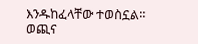እንዱከፈላቸው ተወስኗል።
ወጪና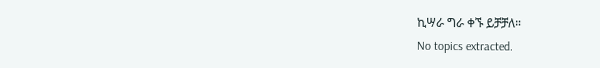ኪሣራ ግራ ቀኙ ይቻቻለ።
No topics extracted.